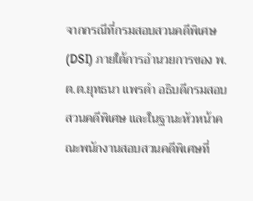จากกรณีที่กรมสอบสวนคดีพิเศษ (DSI) ภายใต้การอำนวยการของ พ.ต.ต.ยุทธนา แพรดำ อธิบดีกรมสอบสวนคดีพิเศษ และในฐานะหัวหน้าคณะพนักงานสอบสวนคดีพิเศษที่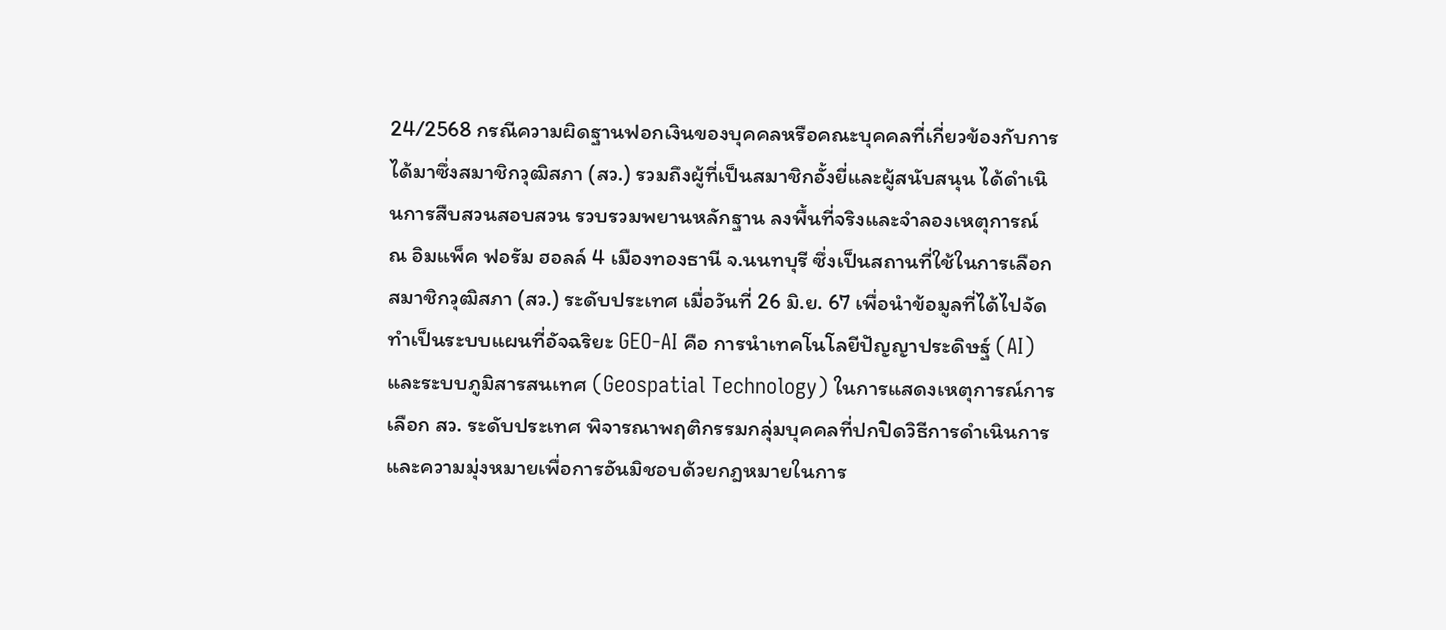24/2568 กรณีความผิดฐานฟอกเงินของบุคคลหรือคณะบุคคลที่เกี่ยวข้องกับการได้มาซึ่งสมาชิกวุฒิสภา (สว.) รวมถึงผู้ที่เป็นสมาชิกอั้งยี่และผู้สนับสนุน ได้ดำเนินการสืบสวนสอบสวน รวบรวมพยานหลักฐาน ลงพื้นที่จริงและจำลองเหตุการณ์ ณ อิมแพ็ค ฟอรัม ฮอลล์ 4 เมืองทองธานี จ.นนทบุรี ซึ่งเป็นสถานที่ใช้ในการเลือกสมาชิกวุฒิสภา (สว.) ระดับประเทศ เมื่อวันที่ 26 มิ.ย. 67 เพื่อนำข้อมูลที่ได้ไปจัดทำเป็นระบบแผนที่อัจฉริยะ GEO-AI คือ การนำเทคโนโลยีปัญญาประดิษฐ์ (AI) และระบบภูมิสารสนเทศ (Geospatial Technology) ในการแสดงเหตุการณ์การเลือก สว. ระดับประเทศ พิจารณาพฤติกรรมกลุ่มบุคคลที่ปกปิดวิธีการดำเนินการและความมุ่งหมายเพื่อการอันมิชอบด้วยกฎหมายในการ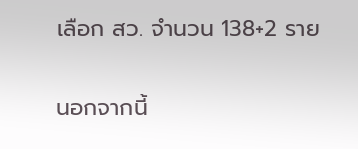เลือก สว. จำนวน 138+2 ราย

นอกจากนี้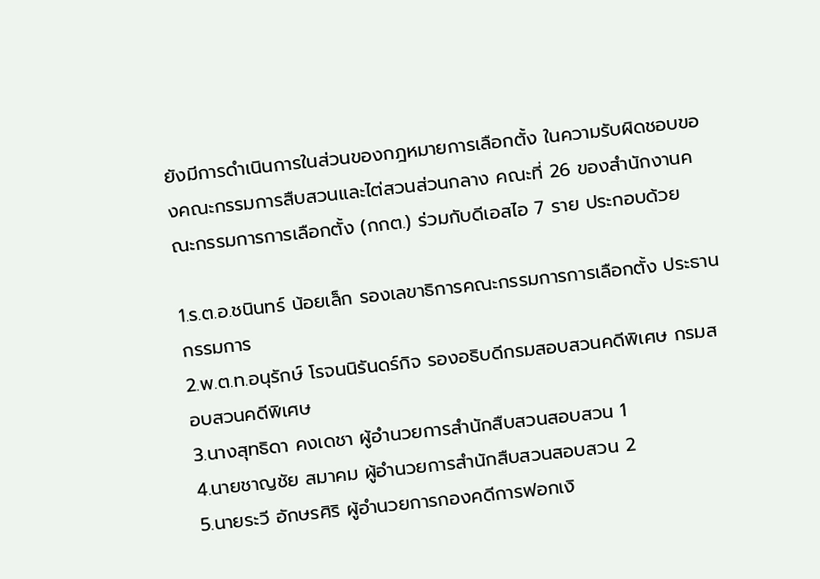ยังมีการดำเนินการในส่วนของกฎหมายการเลือกตั้ง ในความรับผิดชอบของคณะกรรมการสืบสวนและไต่สวนส่วนกลาง คณะที่ 26 ของสํานักงานคณะกรรมการการเลือกตั้ง (กกต.) ร่วมกับดีเอสไอ 7 ราย ประกอบด้วย

1.ร.ต.อ.ชนินทร์ น้อยเล็ก รองเลขาธิการคณะกรรมการการเลือกตั้ง ประธานกรรมการ
2.พ.ต.ท.อนุรักษ์ โรจนนิรันดร์กิจ รองอธิบดีกรมสอบสวนคดีพิเศษ กรมสอบสวนคดีพิเศษ
3.นางสุทธิดา คงเดชา ผู้อํานวยการสํานักสืบสวนสอบสวน 1
4.นายชาญชัย สมาคม ผู้อํานวยการสํานักสืบสวนสอบสวน 2
5.นายระวี อักษรศิริ ผู้อํานวยการกองคดีการฟอกเงิ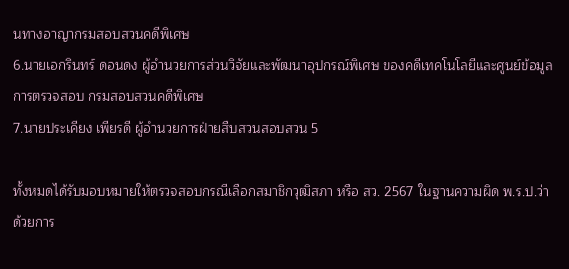นทางอาญากรมสอบสวนคดีพิเศษ
6.นายเอกรินทร์ ดอนดง ผู้อํานวยการส่วนวิจัยและพัฒนาอุปกรณ์พิเศษ ของคดีเทคโนโลยีและศูนย์ข้อมูลการตรวจสอบ กรมสอบสวนคดีพิเศษ
7.นายประเคียง เพียรดี ผู้อํานวยการฝ่ายสืบสวนสอบสวน 5

ทั้งหมดได้รับมอบหมายให้ตรวจสอบกรณีเลือกสมาชิกวุฒิสภา หรือ สว. 2567 ในฐานความผิด พ.ร.ป.ว่าด้วยการ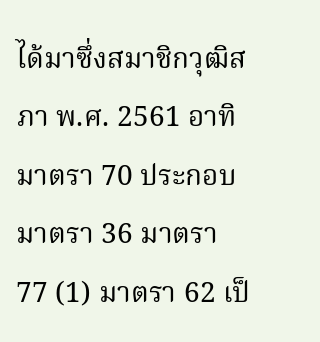ได้มาซึ่งสมาชิกวุฒิสภา พ.ศ. 2561 อาทิ มาตรา 70 ประกอบมาตรา 36 มาตรา 77 (1) มาตรา 62 เป็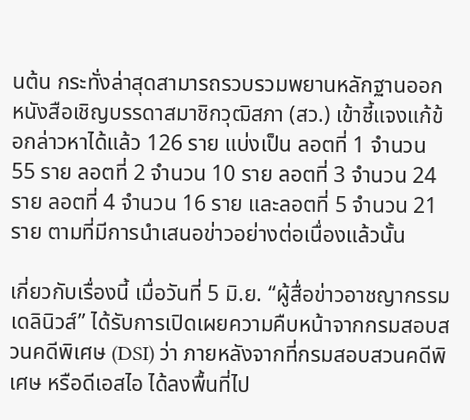นต้น กระทั่งล่าสุดสามารถรวบรวมพยานหลักฐานออกหนังสือเชิญบรรดาสมาชิกวุฒิสภา (สว.) เข้าชี้แจงแก้ข้อกล่าวหาได้แล้ว 126 ราย แบ่งเป็น ลอตที่ 1 จำนวน 55 ราย ลอตที่ 2 จำนวน 10 ราย ลอตที่ 3 จำนวน 24 ราย ลอตที่ 4 จำนวน 16 ราย และลอตที่ 5 จำนวน 21 ราย ตามที่มีการนำเสนอข่าวอย่างต่อเนื่องแล้วนั้น

เกี่ยวกับเรื่องนี้ เมื่อวันที่ 5 มิ.ย. “ผู้สื่อข่าวอาชญากรรมเดลินิวส์” ได้รับการเปิดเผยความคืบหน้าจากกรมสอบสวนคดีพิเศษ (DSI) ว่า ภายหลังจากที่กรมสอบสวนคดีพิเศษ หรือดีเอสไอ ได้ลงพื้นที่ไป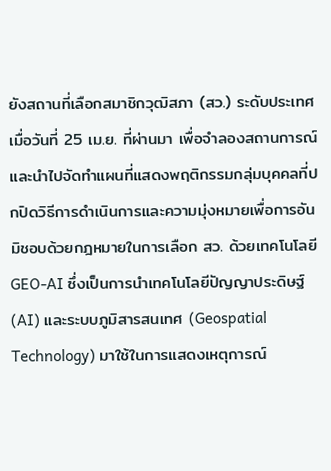ยังสถานที่เลือกสมาชิกวุฒิสภา (สว.) ระดับประเทศ เมื่อวันที่ 25 เม.ย. ที่ผ่านมา เพื่อจำลองสถานการณ์และนำไปจัดทำแผนที่แสดงพฤติกรรมกลุ่มบุคคลที่ปกปิดวิธีการดำเนินการและความมุ่งหมายเพื่อการอันมิชอบด้วยกฎหมายในการเลือก สว. ด้วยเทคโนโลยี GEO-AI ซึ่งเป็นการนำเทคโนโลยีปัญญาประดิษฐ์ (AI) และระบบภูมิสารสนเทศ (Geospatial Technology) มาใช้ในการแสดงเหตุการณ์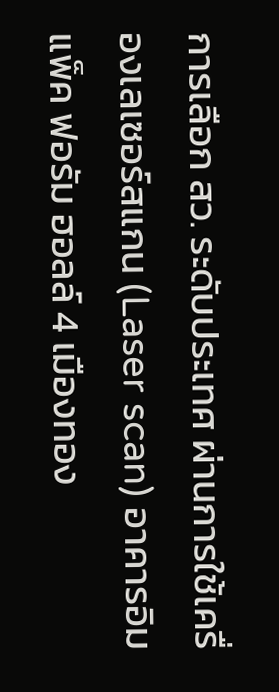การเลือก สว. ระดับประเทศ ผ่านการใช้เครื่องเลเซอร์สแกน (Laser scan) อาคารอิมแพ็ค ฟอรัม ฮอลล์ 4 เมืองทอง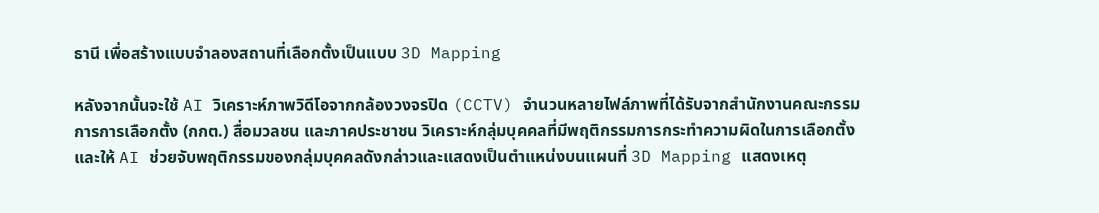ธานี เพื่อสร้างแบบจำลองสถานที่เลือกตั้งเป็นแบบ 3D Mapping

หลังจากนั้นจะใช้ AI วิเคราะห์ภาพวิดีโอจากกล้องวงจรปิด (CCTV) จำนวนหลายไฟล์ภาพที่ได้รับจากสำนักงานคณะกรรมการการเลือกตั้ง (กกต.) สื่อมวลชน และภาคประชาชน วิเคราะห์กลุ่มบุคคลที่มีพฤติกรรมการกระทำความผิดในการเลือกตั้ง และให้ AI ช่วยจับพฤติกรรมของกลุ่มบุคคลดังกล่าวและแสดงเป็นตำแหน่งบนแผนที่ 3D Mapping แสดงเหตุ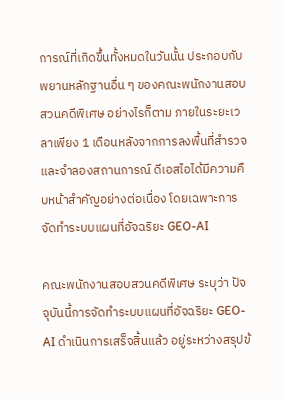การณ์ที่เกิดขึ้นทั้งหมดในวันนั้น ประกอบกับพยานหลักฐานอื่น ๆ ของคณะพนักงานสอบสวนคดีพิเศษ อย่างไรก็ตาม ภายในระยะเวลาเพียง 1 เดือนหลังจากการลงพื้นที่สำรวจและจำลองสถานการณ์ ดีเอสไอได้มีความคืบหน้าสำคัญอย่างต่อเนื่อง โดยเฉพาะการจัดทำระบบแผนที่อัจฉริยะ GEO-AI

คณะพนักงานสอบสวนคดีพิเศษ ระบุว่า ปัจจุบันนี้การจัดทำระบบแผนที่อัจฉริยะ GEO-AI ดำเนินการเสร็จสิ้นแล้ว อยู่ระหว่างสรุปข้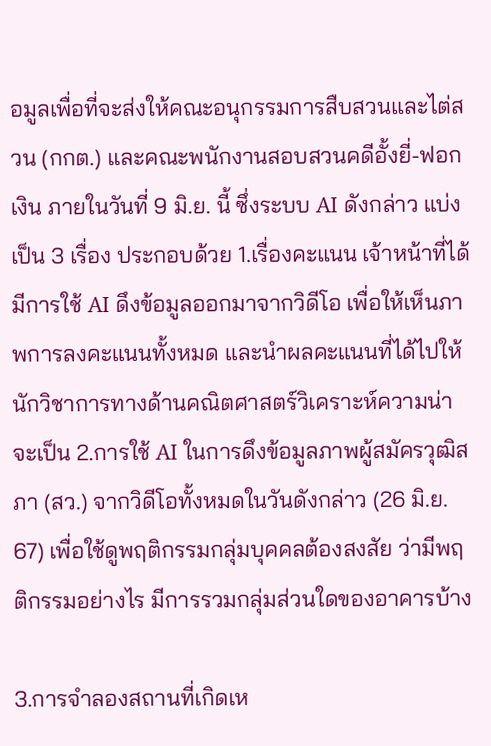อมูลเพื่อที่จะส่งให้คณะอนุกรรมการสืบสวนและไต่สวน (กกต.) และคณะพนักงานสอบสวนคดีอั้งยี่-ฟอกเงิน ภายในวันที่ 9 มิ.ย. นี้ ซึ่งระบบ AI ดังกล่าว แบ่งเป็น 3 เรื่อง ประกอบด้วย 1.เรื่องคะแนน เจ้าหน้าที่ได้มีการใช้ AI ดึงข้อมูลออกมาจากวิดีโอ เพื่อให้เห็นภาพการลงคะแนนทั้งหมด และนำผลคะแนนที่ได้ไปให้นักวิชาการทางด้านคณิตศาสตร์วิเคราะห์ความน่าจะเป็น 2.การใช้ AI ในการดึงข้อมูลภาพผู้สมัครวุฒิสภา (สว.) จากวิดีโอทั้งหมดในวันดังกล่าว (26 มิ.ย. 67) เพื่อใช้ดูพฤติกรรมกลุ่มบุคคลต้องสงสัย ว่ามีพฤติกรรมอย่างไร มีการรวมกลุ่มส่วนใดของอาคารบ้าง

3.การจำลองสถานที่เกิดเห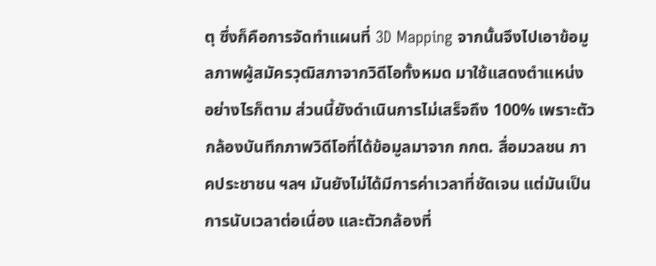ตุ ซึ่งก็คือการจัดทำแผนที่ 3D Mapping จากนั้นจึงไปเอาข้อมูลภาพผู้สมัครวุฒิสภาจากวิดีโอทั้งหมด มาใช้แสดงตำแหน่ง อย่างไรก็ตาม ส่วนนี้ยังดำเนินการไม่เสร็จถึง 100% เพราะตัวกล้องบันทึกภาพวิดีโอที่ได้ข้อมูลมาจาก กกต. สื่อมวลชน ภาคประชาชน ฯลฯ มันยังไม่ได้มีการค่าเวลาที่ชัดเจน แต่มันเป็นการนับเวลาต่อเนื่อง และตัวกล้องที่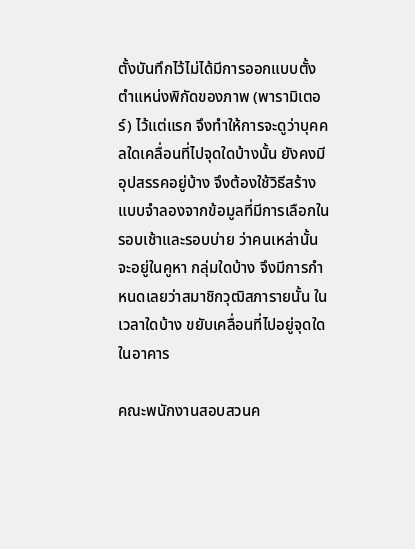ตั้งบันทึกไว้ไม่ได้มีการออกแบบตั้งตำแหน่งพิกัดของภาพ (พารามิเตอร์) ไว้แต่แรก จึงทำให้การจะดูว่าบุคคลใดเคลื่อนที่ไปจุดใดบ้างนั้น ยังคงมีอุปสรรคอยู่บ้าง จึงต้องใช้วิธีสร้างแบบจำลองจากข้อมูลที่มีการเลือกในรอบเช้าและรอบบ่าย ว่าคนเหล่านั้นจะอยู่ในคูหา กลุ่มใดบ้าง จึงมีการกำหนดเลยว่าสมาชิกวุฒิสภารายนั้น ในเวลาใดบ้าง ขยับเคลื่อนที่ไปอยู่จุดใดในอาคาร

คณะพนักงานสอบสวนค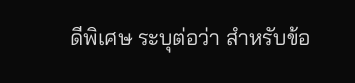ดีพิเศษ ระบุต่อว่า สำหรับข้อ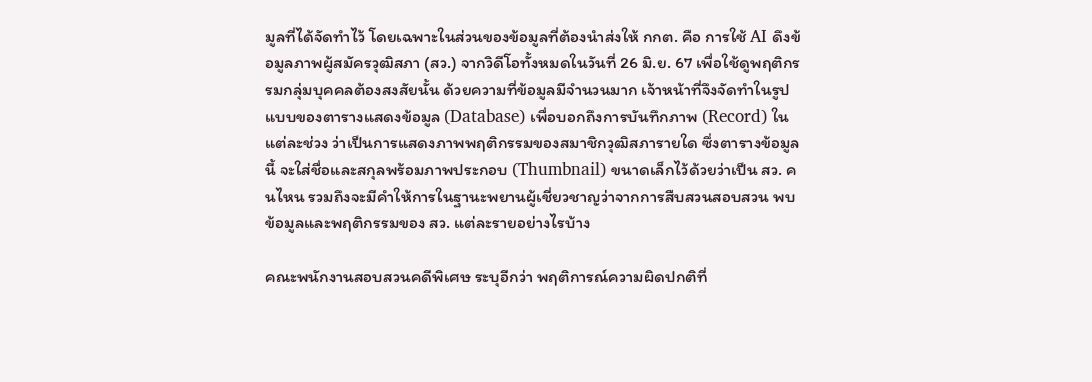มูลที่ได้จัดทำไว้ โดยเฉพาะในส่วนของข้อมูลที่ต้องนำส่งให้ กกต. คือ การใช้ AI ดึงข้อมูลภาพผู้สมัครวุฒิสภา (สว.) จากวิดีโอทั้งหมดในวันที่ 26 มิ.ย. 67 เพื่อใช้ดูพฤติกรรมกลุ่มบุคคลต้องสงสัยนั้น ด้วยความที่ข้อมูลมีจำนวนมาก เจ้าหน้าที่จึงจัดทำในรูปแบบของตารางแสดงข้อมูล (Database) เพื่อบอกถึงการบันทึกภาพ (Record) ในแต่ละช่วง ว่าเป็นการแสดงภาพพฤติกรรมของสมาชิกวุฒิสภารายใด ซึ่งตารางข้อมูลนี้ จะใส่ชื่อและสกุลพร้อมภาพประกอบ (Thumbnail) ขนาดเล็กไว้ด้วยว่าเป็น สว. คนไหน รวมถึงจะมีคำให้การในฐานะพยานผู้เชี่ยวชาญว่าจากการสืบสวนสอบสวน พบข้อมูลและพฤติกรรมของ สว. แต่ละรายอย่างไรบ้าง

คณะพนักงานสอบสวนคดีพิเศษ ระบุอีกว่า พฤติการณ์ความผิดปกติที่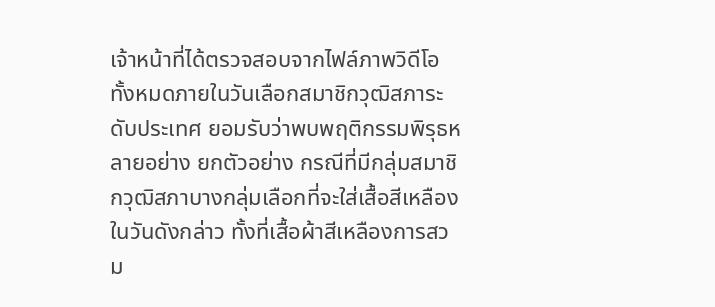เจ้าหน้าที่ได้ตรวจสอบจากไฟล์ภาพวิดีโอทั้งหมดภายในวันเลือกสมาชิกวุฒิสภาระดับประเทศ ยอมรับว่าพบพฤติกรรมพิรุธหลายอย่าง ยกตัวอย่าง กรณีที่มีกลุ่มสมาชิกวุฒิสภาบางกลุ่มเลือกที่จะใส่เสื้อสีเหลืองในวันดังกล่าว ทั้งที่เสื้อผ้าสีเหลืองการสวม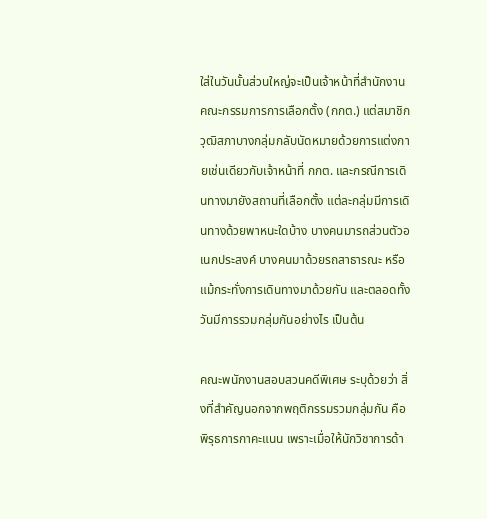ใส่ในวันนั้นส่วนใหญ่จะเป็นเจ้าหน้าที่สำนักงานคณะกรรมการการเลือกตั้ง (กกต.) แต่สมาชิกวุฒิสภาบางกลุ่มกลับนัดหมายด้วยการแต่งกายเช่นเดียวกับเจ้าหน้าที่ กกต. และกรณีการเดินทางมายังสถานที่เลือกตั้ง แต่ละกลุ่มมีการเดินทางด้วยพาหนะใดบ้าง บางคนมารถส่วนตัวอเนกประสงค์ บางคนมาด้วยรถสาธารณะ หรือแม้กระทั่งการเดินทางมาด้วยกัน และตลอดทั้งวันมีการรวมกลุ่มกันอย่างไร เป็นต้น

คณะพนักงานสอบสวนคดีพิเศษ ระบุด้วยว่า สิ่งที่สำคัญนอกจากพฤติกรรมรวมกลุ่มกัน คือ พิรุธการกาคะแนน เพราะเมื่อให้นักวิชาการด้า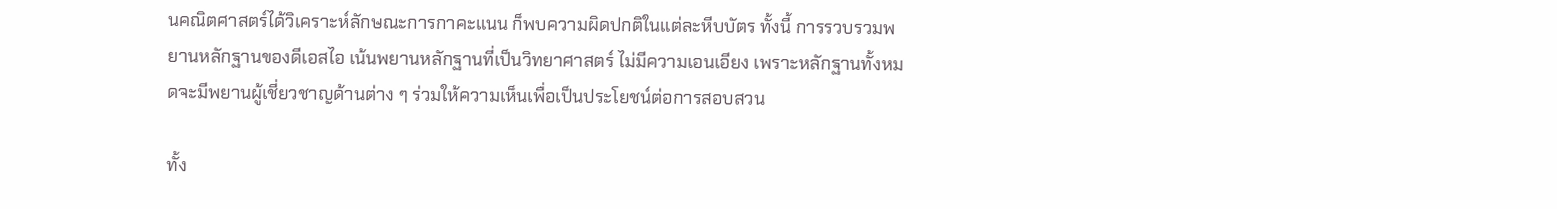นคณิตศาสตร์ได้วิเคราะห์ลักษณะการกาคะแนน ก็พบความผิดปกติในแต่ละหีบบัตร ทั้งนี้ การรวบรวมพยานหลักฐานของดีเอสไอ เน้นพยานหลักฐานที่เป็นวิทยาศาสตร์ ไม่มีความเอนเอียง เพราะหลักฐานทั้งหมดจะมีพยานผู้เชี่ยวชาญด้านต่าง ๆ ร่วมให้ความเห็นเพื่อเป็นประโยชน์ต่อการสอบสวน

ทั้ง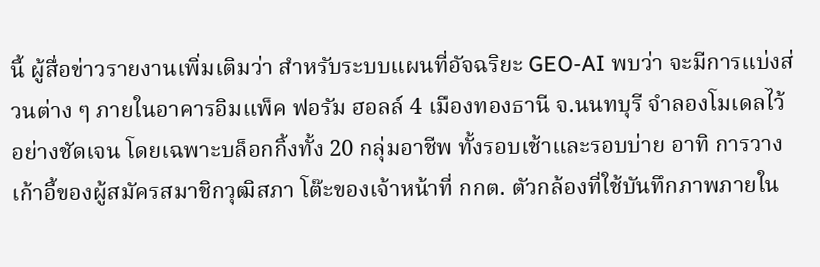นี้ ผู้สื่อข่าวรายงานเพิ่มเติมว่า สำหรับระบบแผนที่อัจฉริยะ GEO-AI พบว่า จะมีการแบ่งส่วนต่าง ๆ ภายในอาคารอิมแพ็ค ฟอรัม ฮอลล์ 4 เมืองทองธานี จ.นนทบุรี จำลองโมเดลไว้อย่างชัดเจน โดยเฉพาะบล็อกกิ้งทั้ง 20 กลุ่มอาชีพ ทั้งรอบเช้าและรอบบ่าย อาทิ การวางเก้าอี้ของผู้สมัครสมาชิกวุฒิสภา โต๊ะของเจ้าหน้าที่ กกต. ตัวกล้องที่ใช้บันทึกภาพภายใน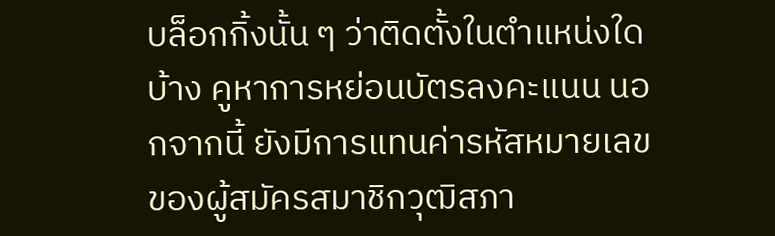บล็อกกิ้งนั้น ๆ ว่าติดตั้งในตำแหน่งใดบ้าง คูหาการหย่อนบัตรลงคะแนน นอกจากนี้ ยังมีการแทนค่ารหัสหมายเลขของผู้สมัครสมาชิกวุฒิสภา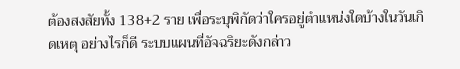ต้องสงสัยทั้ง 138+2 ราย เพื่อระบุพิกัดว่าใครอยู่ตำแหน่งใดบ้างในวันเกิดเหตุ อย่างไรก็ดี ระบบแผนที่อัจฉริยะดังกล่าว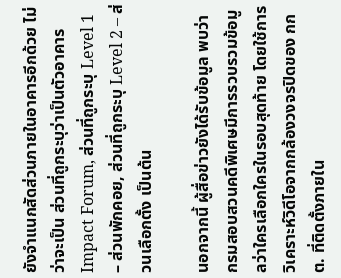ยังจำแนกสัดส่วนภายในอาคารอีกด้วย ไม่ว่าจะเป็น ส่วนที่ถูกระบุว่าเป็นตัวอาคาร Impact Forum, ส่วนที่ถูกระบุ Level 1 – ส่วนพักคอย, ส่วนที่ถูกระบุ Level 2 – ส่วนเลือกตั้ง เป็นต้น

นอกจากนี้ ผู้สื่อข่าวยังได้รับข้อมูล พบว่า กรมสอบสวนคดีพิเศษมีการรวบรวมข้อมูลว่าใครเลือกใครในรอบสุดท้าย โดยใช้การวิเคราะห์วิดีโอจากกล้องวงจรปิดของ กกต. ที่ติดตั้งภายใน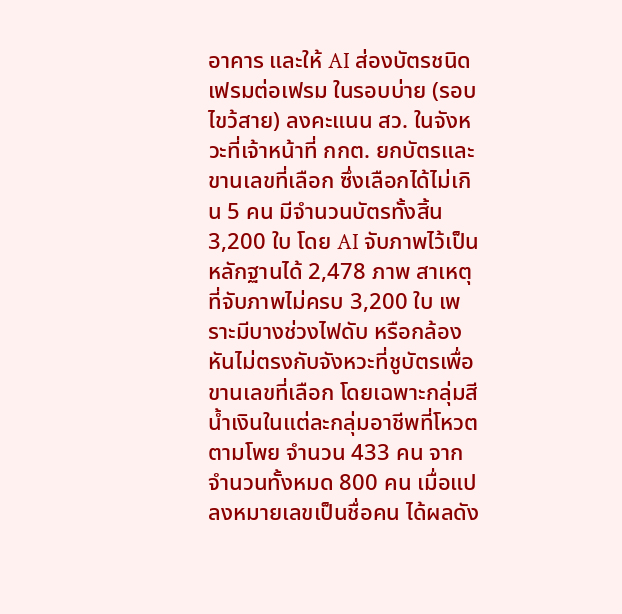อาคาร และให้ AI ส่องบัตรชนิดเฟรมต่อเฟรม ในรอบบ่าย (รอบไขว้สาย) ลงคะแนน สว. ในจังหวะที่เจ้าหน้าที่ กกต. ยกบัตรและขานเลขที่เลือก ซึ่งเลือกได้ไม่เกิน 5 คน มีจํานวนบัตรทั้งสิ้น 3,200 ใบ โดย AI จับภาพไว้เป็นหลักฐานได้ 2,478 ภาพ สาเหตุที่จับภาพไม่ครบ 3,200 ใบ เพราะมีบางช่วงไฟดับ หรือกล้องหันไม่ตรงกับจังหวะที่ชูบัตรเพื่อขานเลขที่เลือก โดยเฉพาะกลุ่มสีน้ำเงินในแต่ละกลุ่มอาชีพที่โหวตตามโพย จำนวน 433 คน จากจำนวนทั้งหมด 800 คน เมื่อแปลงหมายเลขเป็นชื่อคน ได้ผลดัง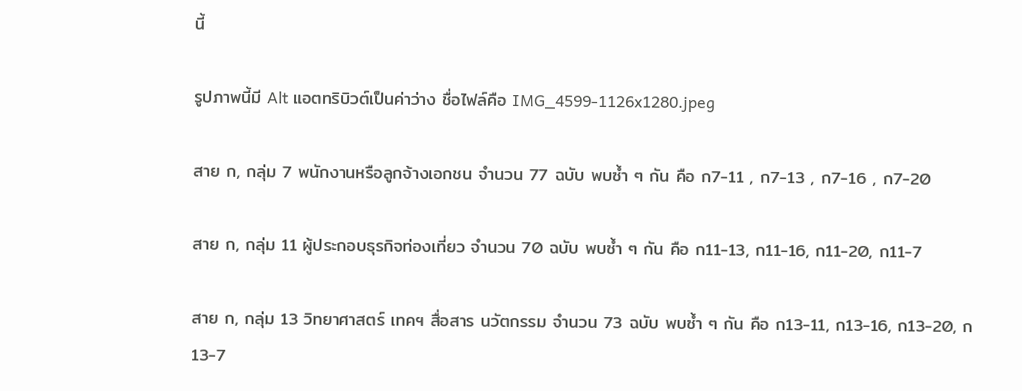นี้

รูปภาพนี้มี Alt แอตทริบิวต์เป็นค่าว่าง ชื่อไฟล์คือ IMG_4599-1126x1280.jpeg

สาย ก, กลุ่ม 7 พนักงานหรือลูกจ้างเอกชน จำนวน 77 ฉบับ พบซ้ำ ๆ กัน คือ ก7-11 , ก7-13 , ก7-16 , ก7-20

สาย ก, กลุ่ม 11 ผู้ประกอบธุรกิจท่องเที่ยว จำนวน 70 ฉบับ พบซ้ำ ๆ กัน คือ ก11-13, ก11-16, ก11-20, ก11-7

สาย ก, กลุ่ม 13 วิทยาศาสตร์ เทคฯ สื่อสาร นวัตกรรม จำนวน 73 ฉบับ พบซ้ำ ๆ กัน คือ ก13-11, ก13-16, ก13-20, ก13-7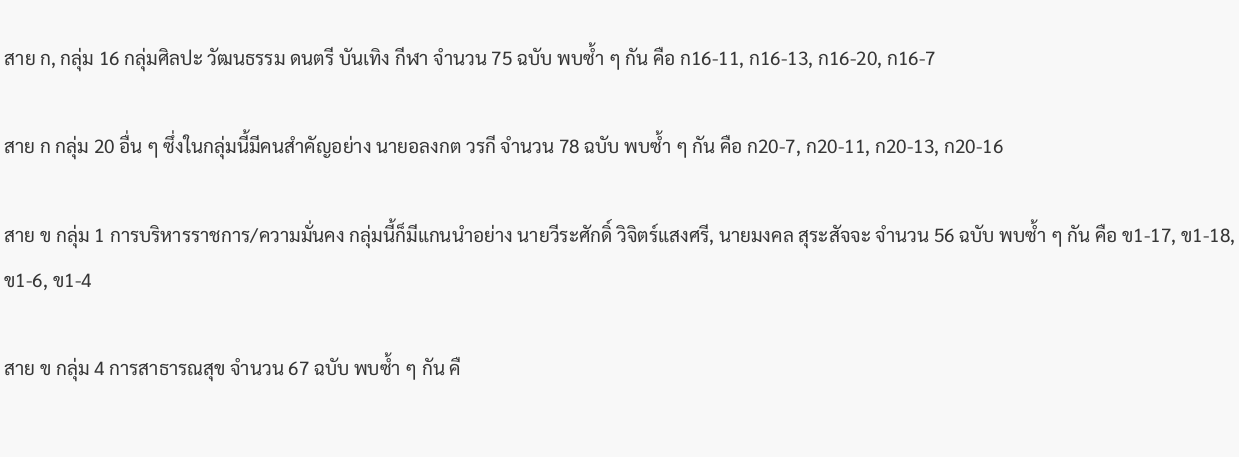สาย ก, กลุ่ม 16 กลุ่มศิลปะ วัฒนธรรม ดนตรี บันเทิง กีฬา จำนวน 75 ฉบับ พบซ้ำ ๆ กัน คือ ก16-11, ก16-13, ก16-20, ก16-7

สาย ก กลุ่ม 20 อื่น ๆ ซึ่งในกลุ่มนี้มีคนสำคัญอย่าง นายอลงกต วรกี จำนวน 78 ฉบับ พบซ้ำ ๆ กัน คือ ก20-7, ก20-11, ก20-13, ก20-16

สาย ข กลุ่ม 1 การบริหารราชการ/ความมั่นคง กลุ่มนี้ก็มีแกนนำอย่าง นายวีระศักดิ์ วิจิตร์แสงศรี, นายมงคล สุระสัจจะ จำนวน 56 ฉบับ พบซ้ำ ๆ กัน คือ ข1-17, ข1-18, ข1-6, ข1-4

สาย ข กลุ่ม 4 การสาธารณสุข จำนวน 67 ฉบับ พบซ้ำ ๆ กัน คื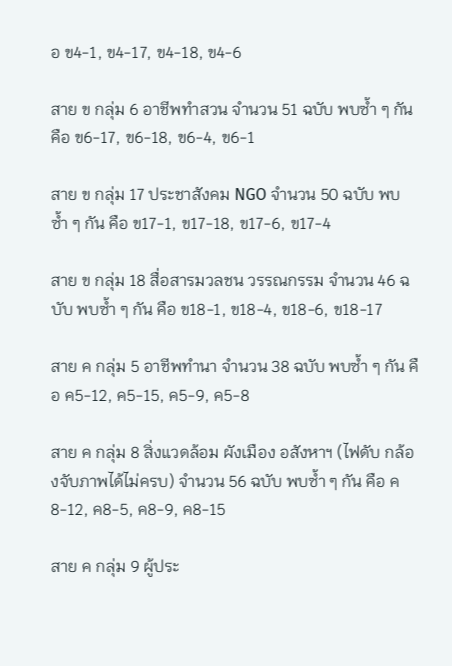อ ข4-1, ข4-17, ข4-18, ข4-6

สาย ข กลุ่ม 6 อาชีพทําสวน จำนวน 51 ฉบับ พบซ้ำ ๆ กัน คือ ข6-17, ข6-18, ข6-4, ข6-1

สาย ข กลุ่ม 17 ประชาสังคม NGO จำนวน 50 ฉบับ พบซ้ำ ๆ กัน คือ ข17-1, ข17-18, ข17-6, ข17-4

สาย ข กลุ่ม 18 สื่อสารมวลชน วรรณกรรม จำนวน 46 ฉบับ พบซ้ำ ๆ กัน คือ ข18-1, ข18-4, ข18-6, ข18-17

สาย ค กลุ่ม 5 อาชีพทํานา จำนวน 38 ฉบับ พบซ้ำ ๆ กัน คือ ค5-12, ค5-15, ค5-9, ค5-8

สาย ค กลุ่ม 8 สิ่งแวดล้อม ผังเมือง อสังหาฯ (ไฟดับ กล้องจับภาพได้ไม่ครบ) จำนวน 56 ฉบับ พบซ้ำ ๆ กัน คือ ค8-12, ค8-5, ค8-9, ค8-15

สาย ค กลุ่ม 9 ผู้ประ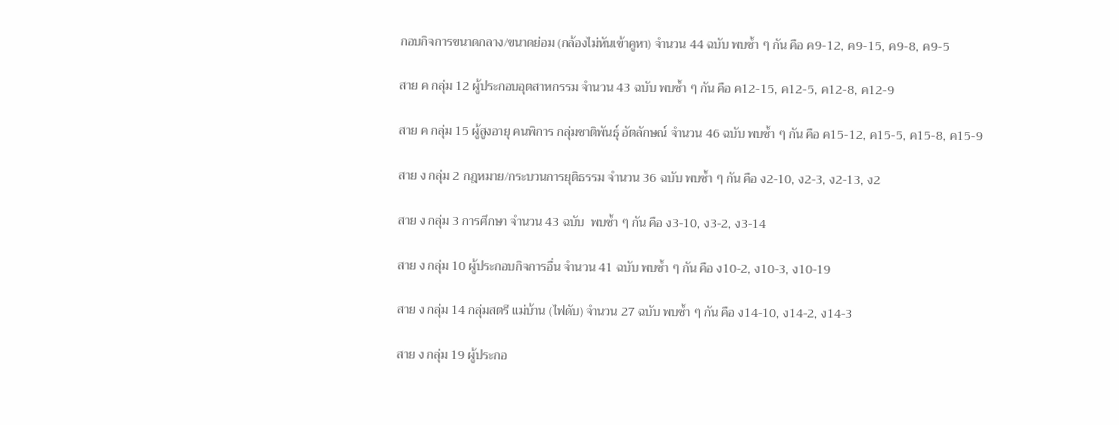กอบกิจการขนาดกลาง/ขนาดย่อม (กล้องไม่หันเข้าคูหา) จำนวน 44 ฉบับ พบซ้ำ ๆ กัน คือ ค9-12, ค9-15, ค9-8, ค9-5

สาย ค กลุ่ม 12 ผู้ประกอบอุตสาหกรรม จำนวน 43 ฉบับ พบซ้ำ ๆ กัน คือ ค12-15, ค12-5, ค12-8, ค12-9

สาย ค กลุ่ม 15 ผู้สูงอายุ คนพิการ กลุ่มชาติพันธุ์ อัตลักษณ์ จำนวน 46 ฉบับ พบซ้ำ ๆ กัน คือ ค15-12, ค15-5, ค15-8, ค15-9

สาย ง กลุ่ม 2 กฎหมาย/กระบวนการยุติธรรม จำนวน 36 ฉบับ พบซ้ำ ๆ กัน คือ ง2-10, ง2-3, ง2-13, ง2

สาย ง กลุ่ม 3 การศึกษา จำนวน 43 ฉบับ  พบซ้ำ ๆ กัน คือ ง3-10, ง3-2, ง3-14

สาย ง กลุ่ม 10 ผู้ประกอบกิจการอื่น จำนวน 41 ฉบับ พบซ้ำ ๆ กัน คือ ง10-2, ง10-3, ง10-19

สาย ง กลุ่ม 14 กลุ่มสตรี แม่บ้าน (ไฟดับ) จำนวน 27 ฉบับ พบซ้ำ ๆ กัน คือ ง14-10, ง14-2, ง14-3

สาย ง กลุ่ม 19 ผู้ประกอ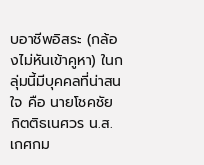บอาชีพอิสระ (กล้องไม่หันเข้าคูหา) ในกลุ่มนี้มีบุคคลที่น่าสนใจ คือ นายโชคชัย กิตติธเนศวร น.ส.เกศกม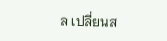ล เปลี่ยนส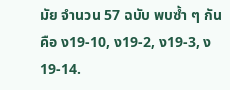มัย จำนวน 57 ฉบับ พบซ้ำ ๆ กัน คือ ง19-10, ง19-2, ง19-3, ง19-14.